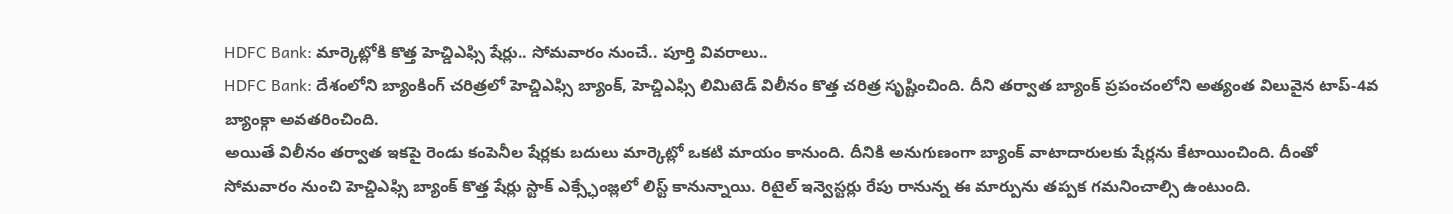HDFC Bank: మార్కెట్లోకి కొత్త హెచ్డిఎఫ్సి షేర్లు.. సోమవారం నుంచే.. పూర్తి వివరాలు..
HDFC Bank: దేశంలోని బ్యాంకింగ్ చరిత్రలో హెచ్డిఎఫ్సి బ్యాంక్, హెచ్డిఎఫ్సి లిమిటెడ్ విలీనం కొత్త చరిత్ర సృష్టించింది. దీని తర్వాత బ్యాంక్ ప్రపంచంలోని అత్యంత విలువైన టాప్-4వ బ్యాంక్గా అవతరించింది.
అయితే విలీనం తర్వాత ఇకపై రెండు కంపెనీల షేర్లకు బదులు మార్కెట్లో ఒకటి మాయం కానుంది. దీనికి అనుగుణంగా బ్యాంక్ వాటాదారులకు షేర్లను కేటాయించింది. దీంతో సోమవారం నుంచి హెచ్డిఎఫ్సి బ్యాంక్ కొత్త షేర్లు స్టాక్ ఎక్స్ఛేంజ్లలో లిస్ట్ కానున్నాయి. రిటైల్ ఇన్వెస్టర్లు రేపు రానున్న ఈ మార్పును తప్పక గమనించాల్సి ఉంటుంది.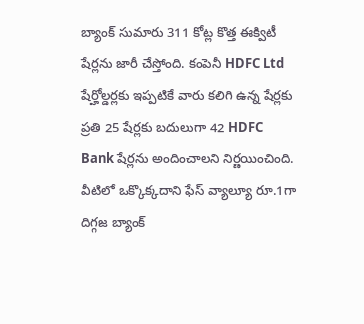బ్యాంక్ సుమారు 311 కోట్ల కొత్త ఈక్విటీ షేర్లను జారీ చేస్తోంది. కంపెనీ HDFC Ltd షేర్హోల్డర్లకు ఇప్పటికే వారు కలిగి ఉన్న షేర్లకు ప్రతి 25 షేర్లకు బదులుగా 42 HDFC Bank షేర్లను అందించాలని నిర్ణయించింది. వీటిలో ఒక్కొక్కదాని ఫేస్ వ్యాల్యూ రూ.1గా దిగ్గజ బ్యాంక్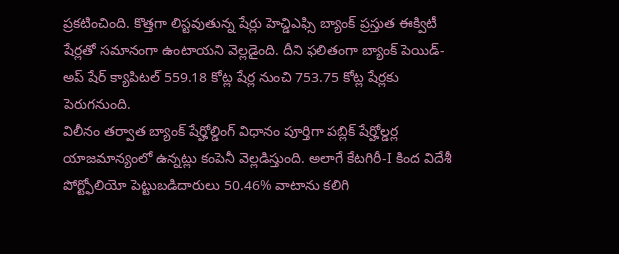ప్రకటించింది. కొత్తగా లిస్టవుతున్న షేర్లు హెచ్డిఎఫ్సి బ్యాంక్ ప్రస్తుత ఈక్విటీ షేర్లతో సమానంగా ఉంటాయని వెల్లడైంది. దీని ఫలితంగా బ్యాంక్ పెయిడ్-అప్ షేర్ క్యాపిటల్ 559.18 కోట్ల షేర్ల నుంచి 753.75 కోట్ల షేర్లకు పెరుగనుంది.
విలీనం తర్వాత బ్యాంక్ షేర్హోల్డింగ్ విధానం పూర్తిగా పబ్లిక్ షేర్హోల్డర్ల యాజమాన్యంలో ఉన్నట్లు కంపెనీ వెల్లడిస్తుంది. అలాగే కేటగిరీ-I కింద విదేశీ పోర్ట్ఫోలియో పెట్టుబడిదారులు 50.46% వాటాను కలిగి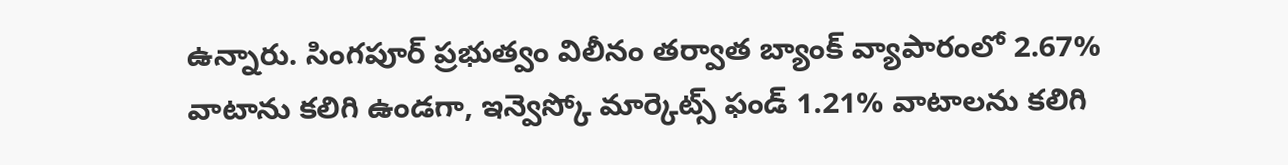ఉన్నారు. సింగపూర్ ప్రభుత్వం విలీనం తర్వాత బ్యాంక్ వ్యాపారంలో 2.67% వాటాను కలిగి ఉండగా, ఇన్వెస్కో మార్కెట్స్ ఫండ్ 1.21% వాటాలను కలిగి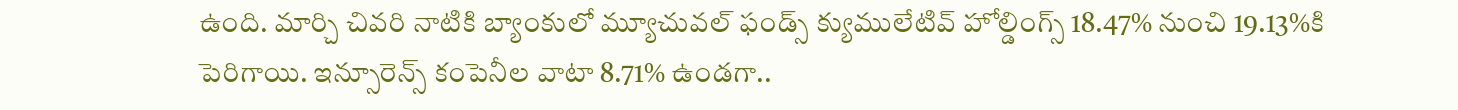ఉంది. మార్చి చివరి నాటికి బ్యాంకులో మ్యూచువల్ ఫండ్స్ క్యుములేటివ్ హోల్డింగ్స్ 18.47% నుంచి 19.13%కి పెరిగాయి. ఇన్సూరెన్స్ కంపెనీల వాటా 8.71% ఉండగా..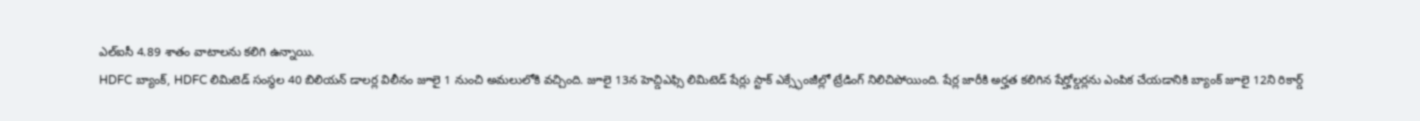ఎల్ఐసీ 4.89 శాతం వాటాలను కలిగి ఉన్నాయి.
HDFC బ్యాంక్, HDFC లిమిటెడ్ సంస్థల 40 బిలియన్ డాలర్ల విలీనం జూలై 1 నుంచి అమలులోకి వచ్చింది. జూలై 13న హెచ్డిఎఫ్సి లిమిటెడ్ షేర్లు స్టాక్ ఎక్స్ఛేంజీల్లో ట్రేడింగ్ నిలిచిపోయింది. షేర్ల జారీకి అర్హత కలిగిన షేర్హోల్డర్లను ఎంపిక చేయడానికి బ్యాంక్ జూలై 12ని రికార్డ్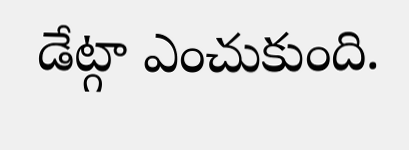డేట్గా ఎంచుకుంది.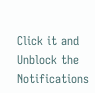Click it and Unblock the Notifications